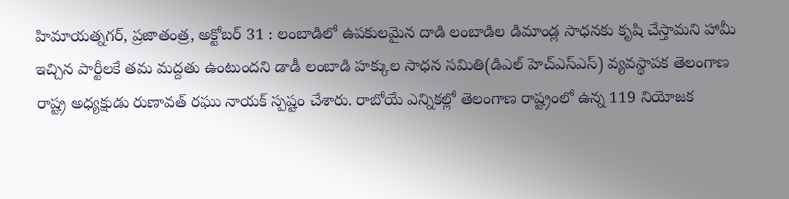హిమాయత్నగర్, ప్రజాతంత్ర, అక్టోబర్ 31 : లంబాడిలో ఉపకులమైన దాడి లంబాడిల డిమాండ్ల సాధనకు కృషి చేస్తామని హామీ ఇచ్చిన పార్టీలకే తమ మద్దతు ఉంటుందని డాడీ లంబాడి హక్కుల సాధన సమితి(డిఎల్ హెచ్ఎస్ఎస్) వ్యవస్థాపక తెలంగాణ రాష్ట్ర అధ్యక్షుడు రుణావత్ రఘు నాయక్ స్పష్టం చేశారు. రాబోయే ఎన్నికల్లో తెలంగాణ రాష్ట్రంలో ఉన్న 119 నియోజక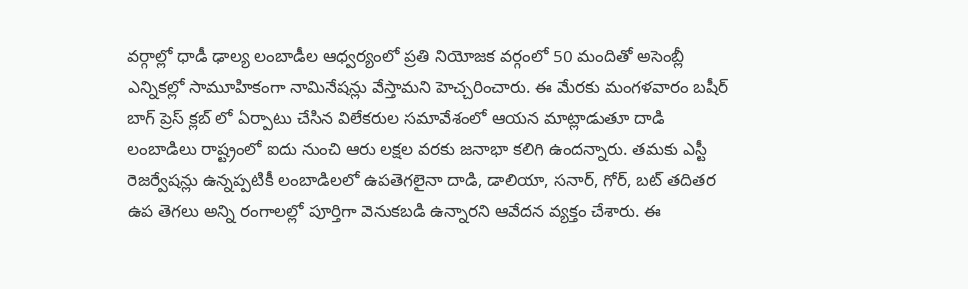వర్గాల్లో ధాడీ ఢాల్య లంబాడీల ఆధ్వర్యంలో ప్రతి నియోజక వర్గంలో 50 మందితో అసెంబ్లీ ఎన్నికల్లో సామూహికంగా నామినేషన్లు వేస్తామని హెచ్చరించారు. ఈ మేరకు మంగళవారం బషీర్ బాగ్ ప్రెస్ క్లబ్ లో ఏర్పాటు చేసిన విలేకరుల సమావేశంలో ఆయన మాట్లాడుతూ దాడి లంబాడిలు రాష్ట్రంలో ఐదు నుంచి ఆరు లక్షల వరకు జనాభా కలిగి ఉందన్నారు. తమకు ఎస్టీ రెజర్వేషన్లు ఉన్నప్పటికీ లంబాడిలలో ఉపతెగలైనా దాడి, డాలియా, సనార్, గోర్, బట్ తదితర ఉప తెగలు అన్ని రంగాలల్లో పూర్తిగా వెనుకబడి ఉన్నారని ఆవేదన వ్యక్తం చేశారు. ఈ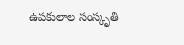ఉపకులాల సంస్కృతి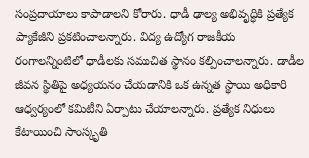సంప్రదాయాలు కాపాడాలని కోరారు. ధాడీ ఢాల్య అభివృద్ధికి ప్రత్యేక ప్యాకేజీని ప్రకటించాలన్నారు. విద్య ఉద్యోగ రాజకీయ రంగాలన్నింటిలో ధాడీలకు సముచిత స్థానం కల్పించాలన్నారు. డాడీల జీవన స్థితిపై అధ్యయనం చేయడానికి ఒక ఉన్నత స్థాయి అధికారి ఆధ్వర్యంలో కమిటీని ఏర్పాటు చేయాలన్నారు. ప్రత్యేక నిధులు కేటాయించి సాంస్కృతి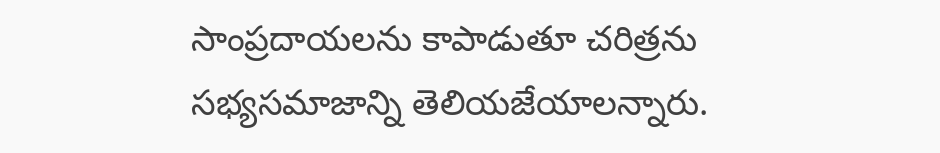సాంప్రదాయలను కాపాడుతూ చరిత్రను సభ్యసమాజాన్ని తెలియజేయాలన్నారు.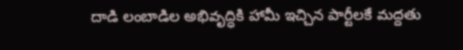దాడి లంబాడిల అభివృద్ధికి హామీ ఇచ్చిన పార్టీలకే మద్దతు